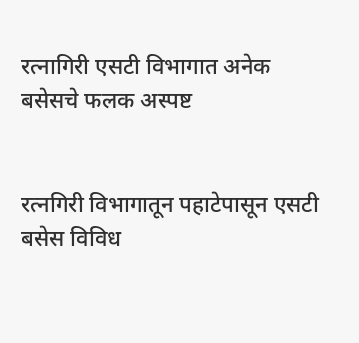रत्नागिरी एसटी विभागात अनेक बसेसचे फलक अस्पष्ट


रत्नगिरी विभागातून पहाटेपासून एसटी बसेस विविध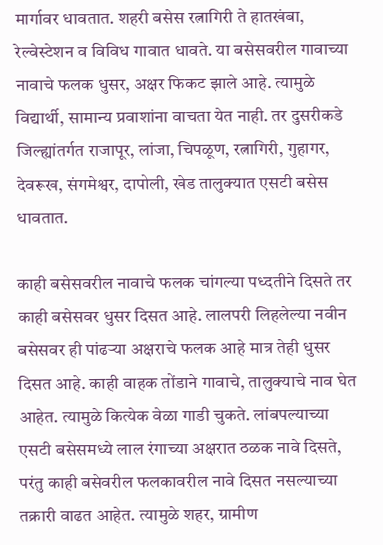मार्गावर धावतात. शहरी बसेस रत्नागिरी ते हातखंबा, रेल्वेस्टेशन व विविध गावात धावते. या बसेसवरील गावाच्या नावाचे फलक धुसर, अक्षर फिकट झाले आहे. त्यामुळे विद्यार्थी, सामान्य प्रवाशांना वाचता येत नाही. तर दुसरीकडे जिल्ह्यांतर्गत राजापूर, लांजा, चिपळूण, रत्नागिरी, गुहागर, देवरूख, संगमेश्वर, दापोली, खेड तालुक्यात एसटी बसेस धावतात.

काही बसेसवरील नावाचे फलक चांगल्या पध्दतीने दिसते तर काही बसेसवर धुसर दिसत आहे. लालपरी लिहलेल्या नवीन बसेसवर ही पांढऱ्या अक्षराचे फलक आहे मात्र तेही धुसर दिसत आहे. काही वाहक तोंडाने गावाचे, तालुक्याचे नाव घेत आहेत. त्यामुळे कित्येक वेळा गाडी चुकते. लांबपल्याच्या एसटी बसेसमध्ये लाल रंगाच्या अक्षरात ठळक नावे दिसते, परंतु काही बसेवरील फलकावरील नावे दिसत नसल्याच्या तक्रारी वाढत आहेत. त्यामुळे शहर, ग्रामीण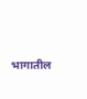भागातील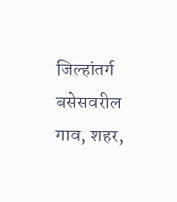जिल्हांतर्ग बसेसवरील गाव, शहर,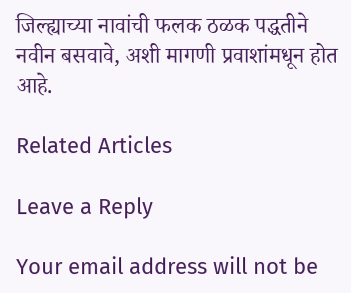जिल्ह्याच्या नावांची फलक ठळक पद्धतीने नवीन बसवावे, अशी मागणी प्रवाशांमधून होत आहे.

Related Articles

Leave a Reply

Your email address will not be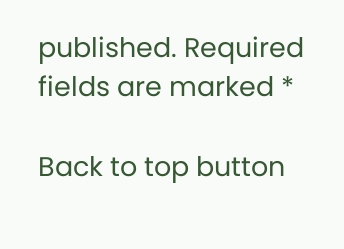published. Required fields are marked *

Back to top button